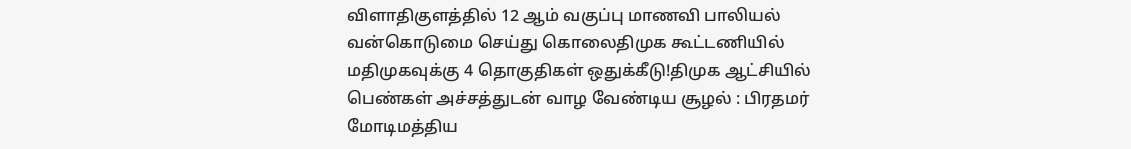விளாதிகுளத்தில் 12 ஆம் வகுப்பு மாணவி பாலியல் வன்கொடுமை செய்து கொலைதிமுக கூட்டணியில் மதிமுகவுக்கு 4 தொகுதிகள் ஒதுக்கீடு!திமுக ஆட்சியில் பெண்கள் அச்சத்துடன் வாழ வேண்டிய சூழல் : பிரதமர் மோடிமத்திய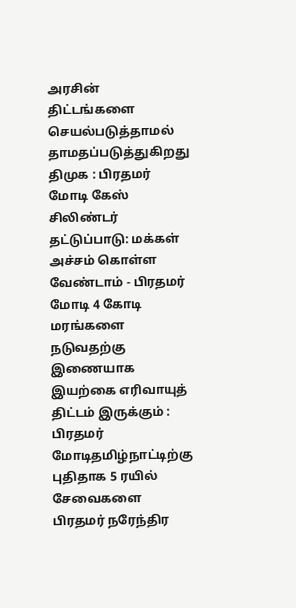அரசின் திட்டங்களை செயல்படுத்தாமல் தாமதப்படுத்துகிறது திமுக : பிரதமர் மோடி கேஸ் சிலிண்டர் தட்டுப்பாடு: மக்கள் அச்சம் கொள்ள வேண்டாம் - பிரதமர் மோடி 4 கோடி மரங்களை நடுவதற்கு இணையாக இயற்கை எரிவாயுத் திட்டம் இருக்கும் : பிரதமர் மோடிதமிழ்நாட்டிற்கு புதிதாக 5 ரயில் சேவைகளை பிரதமர் நரேந்திர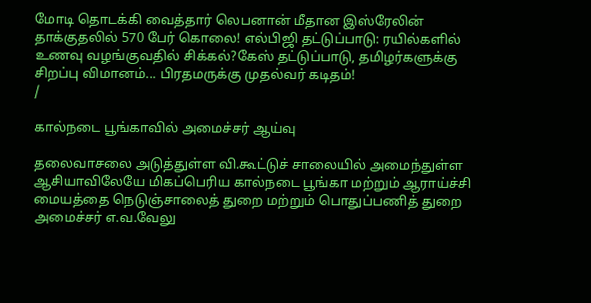மோடி தொடக்கி வைத்தார் லெபனான் மீதான இஸ்ரேலின் தாக்குதலில் 570 பேர் கொலை! எல்பிஜி தட்டுப்பாடு: ரயில்களில் உணவு வழங்குவதில் சிக்கல்?கேஸ் தட்டுப்பாடு, தமிழர்களுக்கு சிறப்பு விமானம்... பிரதமருக்கு முதல்வர் கடிதம்!
/

கால்நடை பூங்காவில் அமைச்சர் ஆய்வு

தலைவாசலை அடுத்துள்ள வி.கூட்டுச் சாலையில் அமைந்துள்ள ஆசியாவிலேயே மிகப்பெரிய கால்நடை பூங்கா மற்றும் ஆராய்ச்சி மையத்தை நெடுஞ்சாலைத் துறை மற்றும் பொதுப்பணித் துறை அமைச்சர் எ.வ.வேலு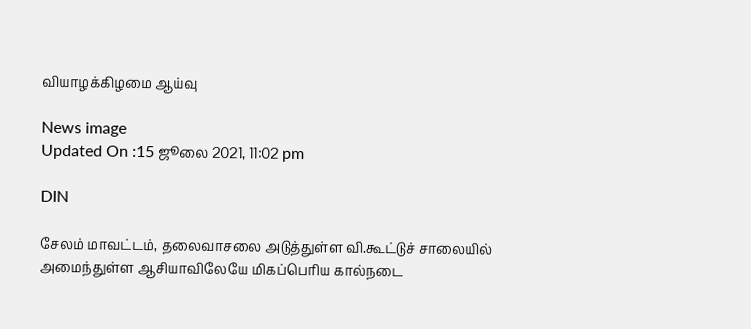வியாழக்கிழமை ஆய்வு

News image
Updated On :15 ஜூலை 2021, 11:02 pm

DIN

சேலம் மாவட்டம், தலைவாசலை அடுத்துள்ள வி.கூட்டுச் சாலையில் அமைந்துள்ள ஆசியாவிலேயே மிகப்பெரிய கால்நடை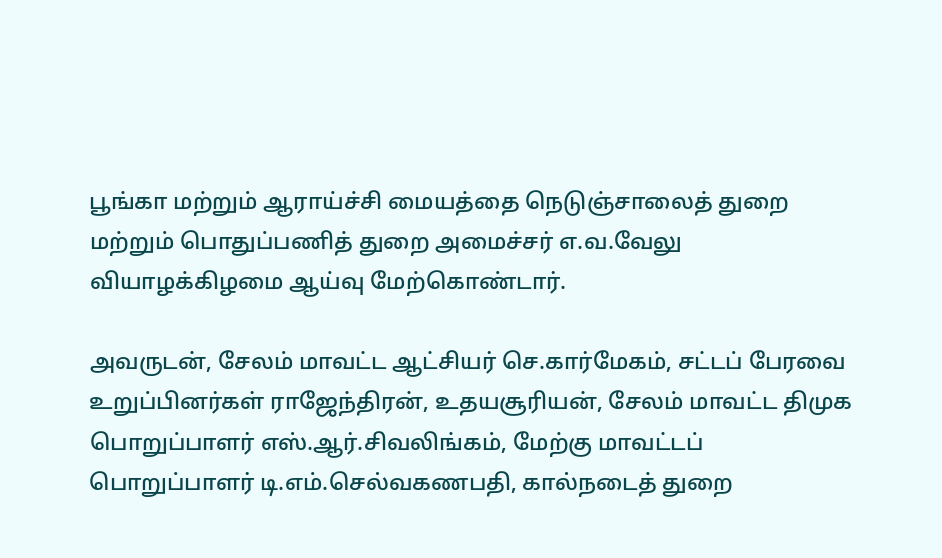பூங்கா மற்றும் ஆராய்ச்சி மையத்தை நெடுஞ்சாலைத் துறை மற்றும் பொதுப்பணித் துறை அமைச்சர் எ.வ.வேலு வியாழக்கிழமை ஆய்வு மேற்கொண்டார்.

அவருடன், சேலம் மாவட்ட ஆட்சியர் செ.கார்மேகம், சட்டப் பேரவை உறுப்பினர்கள் ராஜேந்திரன், உதயசூரியன், சேலம் மாவட்ட திமுக பொறுப்பாளர் எஸ்.ஆர்.சிவலிங்கம், மேற்கு மாவட்டப் பொறுப்பாளர் டி.எம்.செல்வகணபதி, கால்நடைத் துறை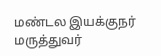மண்டல இயக்குநர் மருத்துவர்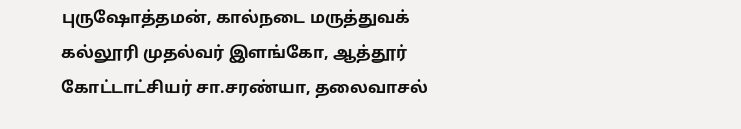புருஷோத்தமன், கால்நடை மருத்துவக் கல்லூரி முதல்வர் இளங்கோ, ஆத்தூர் கோட்டாட்சியர் சா.சரண்யா, தலைவாசல்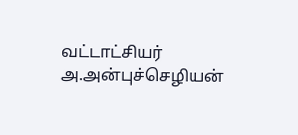வட்டாட்சியர் அ.அன்புச்செழியன்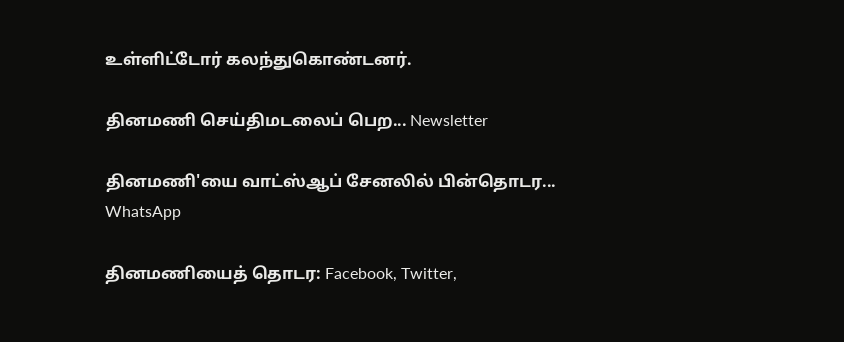உள்ளிட்டோர் கலந்துகொண்டனர்.

தினமணி செய்திமடலைப் பெற... Newsletter

தினமணி'யை வாட்ஸ்ஆப் சேனலில் பின்தொடர... WhatsApp

தினமணியைத் தொடர: Facebook, Twitter,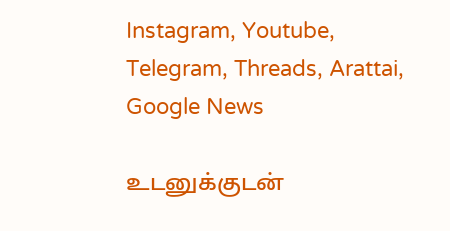Instagram, Youtube, Telegram, Threads, Arattai, Google News

உடனுக்குடன்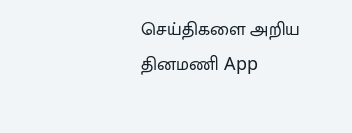செய்திகளை அறிய தினமணி App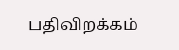பதிவிறக்கம்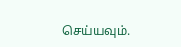செய்யவும்.